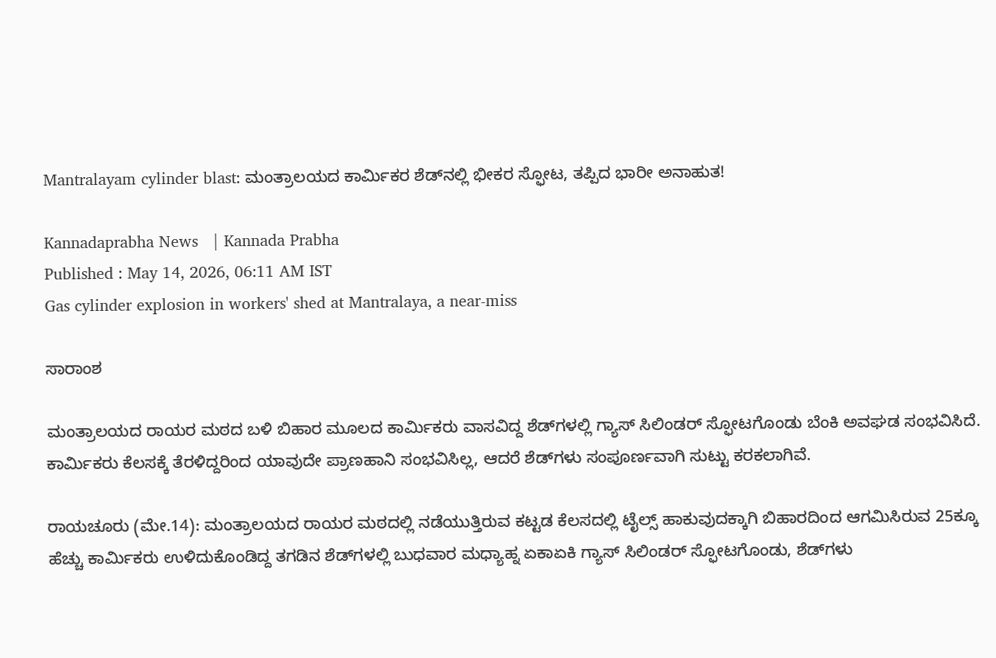Mantralayam cylinder blast: ಮಂತ್ರಾಲಯದ ಕಾರ್ಮಿಕರ ಶೆಡ್‌ನಲ್ಲಿ ಭೀಕರ ಸ್ಫೋಟ, ತಪ್ಪಿದ ಭಾರೀ ಅನಾಹುತ!

Kannadaprabha News   | Kannada Prabha
Published : May 14, 2026, 06:11 AM IST
Gas cylinder explosion in workers' shed at Mantralaya, a near-miss

ಸಾರಾಂಶ

ಮಂತ್ರಾಲಯದ ರಾಯರ ಮಠದ ಬಳಿ ಬಿಹಾರ ಮೂಲದ ಕಾರ್ಮಿಕರು ವಾಸವಿದ್ದ ಶೆಡ್‌ಗಳಲ್ಲಿ ಗ್ಯಾಸ್ ಸಿಲಿಂಡರ್ ಸ್ಫೋಟಗೊಂಡು ಬೆಂಕಿ ಅವಘಡ ಸಂಭವಿಸಿದೆ. ಕಾರ್ಮಿಕರು ಕೆಲಸಕ್ಕೆ ತೆರಳಿದ್ದರಿಂದ ಯಾವುದೇ ಪ್ರಾಣಹಾನಿ ಸಂಭವಿಸಿಲ್ಲ, ಆದರೆ ಶೆಡ್‌ಗಳು ಸಂಪೂರ್ಣವಾಗಿ ಸುಟ್ಟು ಕರಕಲಾಗಿವೆ.

ರಾಯಚೂರು (ಮೇ.14): ಮಂತ್ರಾಲಯದ ರಾಯರ ಮಠದಲ್ಲಿ ನಡೆಯುತ್ತಿರುವ ಕಟ್ಟಡ ಕೆಲಸದಲ್ಲಿ ಟೈಲ್ಸ್‌ ಹಾಕುವುದಕ್ಕಾಗಿ ಬಿಹಾರದಿಂದ ಆಗಮಿಸಿರುವ 25ಕ್ಕೂ ಹೆಚ್ಚು ಕಾರ್ಮಿಕರು ಉಳಿದುಕೊಂಡಿದ್ದ ತಗಡಿನ ಶೆಡ್‌ಗಳಲ್ಲಿ ಬುಧವಾರ ಮಧ್ಯಾಹ್ನ ಏಕಾಏಕಿ ಗ್ಯಾಸ್ ಸಿಲಿಂಡರ್ ಸ್ಫೋಟಗೊಂಡು, ಶೆಡ್‌ಗಳು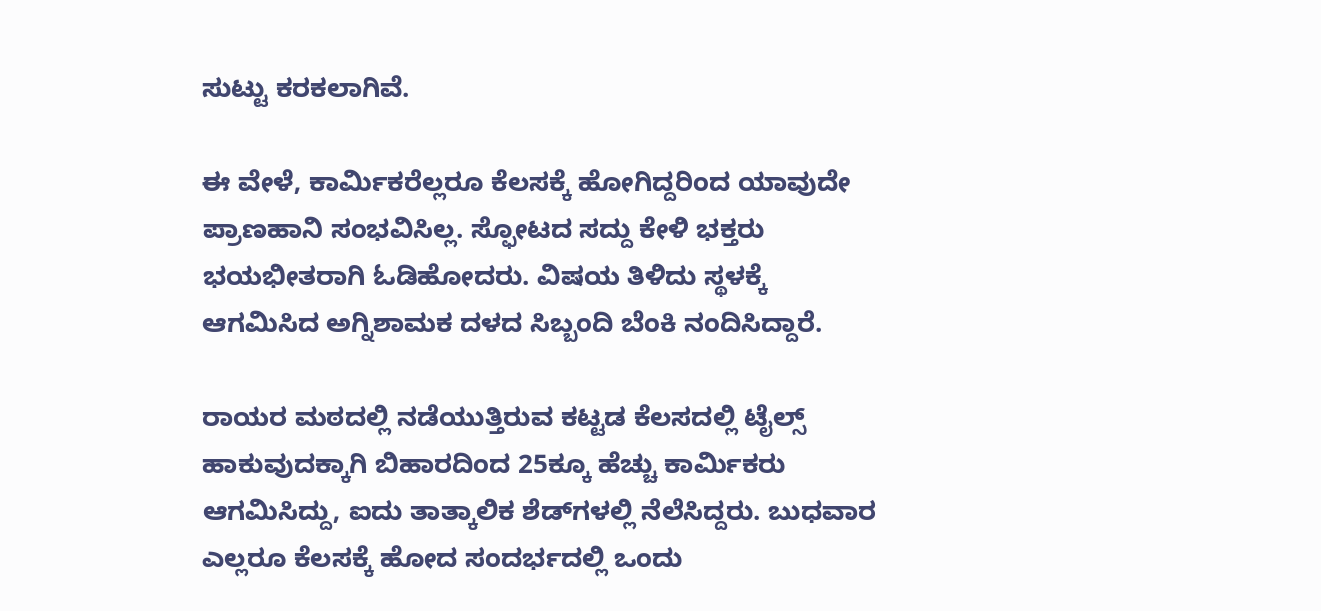ಸುಟ್ಟು ಕರಕಲಾಗಿವೆ.

ಈ ವೇಳೆ, ಕಾರ್ಮಿಕರೆಲ್ಲರೂ ಕೆಲಸಕ್ಕೆ ಹೋಗಿದ್ದರಿಂದ ಯಾವುದೇ ಪ್ರಾಣಹಾನಿ ಸಂಭವಿಸಿಲ್ಲ. ಸ್ಫೋಟದ ಸದ್ದು ಕೇಳಿ ಭಕ್ತರು ಭಯಭೀತರಾಗಿ ಓಡಿಹೋದರು. ವಿಷಯ ತಿಳಿದು ಸ್ಥಳಕ್ಕೆ ಆಗಮಿಸಿದ ಅಗ್ನಿಶಾಮಕ ದಳದ ಸಿಬ್ಬಂದಿ ಬೆಂಕಿ ನಂದಿಸಿದ್ದಾರೆ.

ರಾಯರ ಮಠದಲ್ಲಿ ನಡೆಯುತ್ತಿರುವ ಕಟ್ಟಡ ಕೆಲಸದಲ್ಲಿ ಟೈಲ್ಸ್‌ ಹಾಕುವುದಕ್ಕಾಗಿ ಬಿಹಾರದಿಂದ 25ಕ್ಕೂ ಹೆಚ್ಚು ಕಾರ್ಮಿಕರು ಆಗಮಿಸಿದ್ದು, ಐದು ತಾತ್ಕಾಲಿಕ ಶೆಡ್‌ಗಳಲ್ಲಿ ನೆಲೆಸಿದ್ದರು. ಬುಧವಾರ ಎಲ್ಲರೂ ಕೆಲಸಕ್ಕೆ ಹೋದ ಸಂದರ್ಭದಲ್ಲಿ ಒಂದು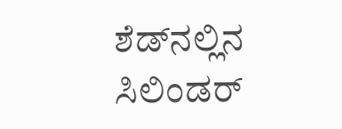ಶೆಡ್‌ನಲ್ಲಿನ ಸಿಲಿಂಡರ್‌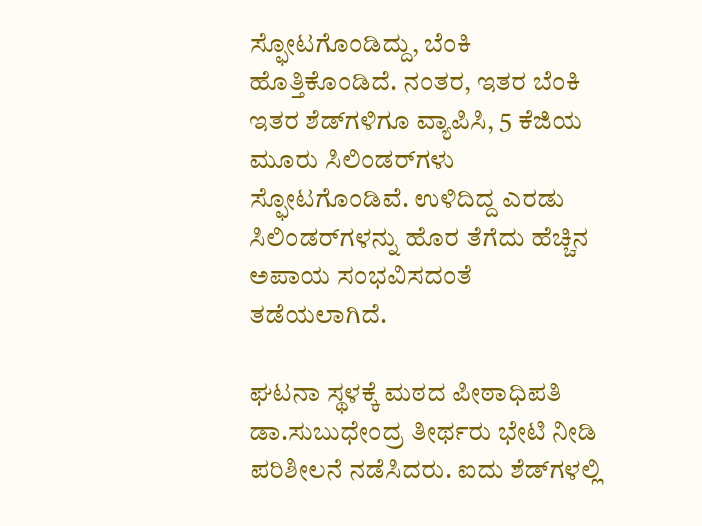ಸ್ಫೋಟಗೊಂಡಿದ್ದು, ಬೆಂಕಿ ಹೊತ್ತಿಕೊಂಡಿದೆ. ನಂತರ, ಇತರ ಬೆಂಕಿ ಇತರ ಶೆಡ್‌ಗಳಿಗೂ ವ್ಯಾಪಿಸಿ, 5 ಕೆಜಿಯ ಮೂರು ಸಿಲಿಂಡರ್‌ಗಳು ಸ್ಫೋಟಗೊಂಡಿವೆ. ಉಳಿದಿದ್ದ ಎರಡು ಸಿಲಿಂಡರ್‌ಗಳನ್ನು ಹೊರ ತೆಗೆದು ಹೆಚ್ಚಿನ ಅಪಾಯ ಸಂಭವಿಸದಂತೆ ತಡೆಯಲಾಗಿದೆ.

ಘಟನಾ ಸ್ಥಳಕ್ಕೆ ಮಠದ ಪೀಠಾಧಿಪತಿ ಡಾ.ಸುಬುಧೇಂದ್ರ ತೀರ್ಥರು ಭೇಟಿ ನೀಡಿ ಪರಿಶೀಲನೆ ನಡೆಸಿದರು. ಐದು ಶೆಡ್‌ಗಳಲ್ಲಿ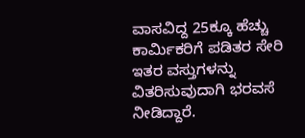ವಾಸವಿದ್ದ 25ಕ್ಕೂ ಹೆಚ್ಚು ಕಾರ್ಮಿಕರಿಗೆ ಪಡಿತರ ಸೇರಿ ಇತರ ವಸ್ತುಗಳನ್ನು ವಿತರಿಸುವುದಾಗಿ ಭರವಸೆ ನೀಡಿದ್ದಾರೆ.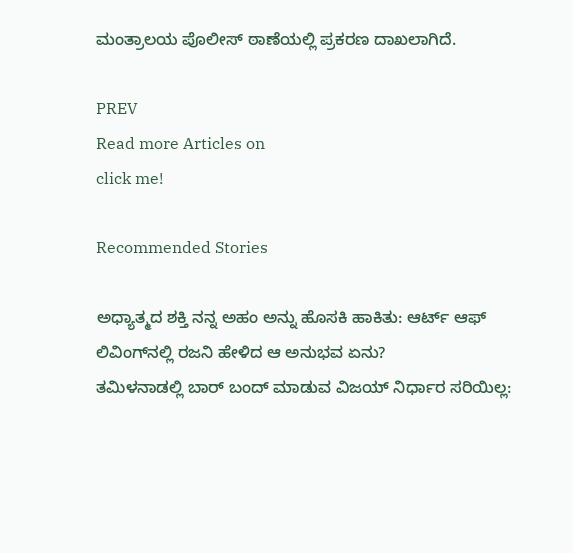ಮಂತ್ರಾಲಯ ಪೊಲೀಸ್‌ ಠಾಣೆಯಲ್ಲಿ ಪ್ರಕರಣ ದಾಖಲಾಗಿದೆ.

PREV
Read more Articles on
click me!

Recommended Stories

ಅಧ್ಯಾತ್ಮದ ಶಕ್ತಿ ನನ್ನ ಅಹಂ ಅನ್ನು ಹೊಸಕಿ ಹಾಕಿತು: ಆರ್ಟ್‌ ಆಫ್ ಲಿವಿಂಗ್‌ನಲ್ಲಿ ರಜನಿ ಹೇಳಿದ ಆ ಅನುಭವ ಏನು?
ತಮಿಳನಾಡಲ್ಲಿ ಬಾರ್‌ ಬಂದ್‌ ಮಾಡುವ ವಿಜಯ್‌ ನಿರ್ಧಾರ ಸರಿಯಿಲ್ಲ: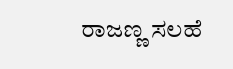ರಾಜಣ್ಣ ಸಲಹೆ